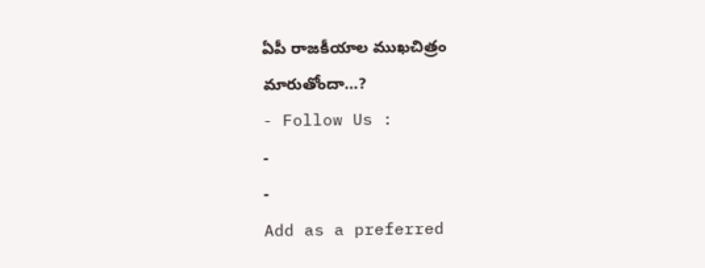ఏపీ రాజకీయాల ముఖచిత్రం మారుతోందా…?
- Follow Us :
-
-
Add as a preferred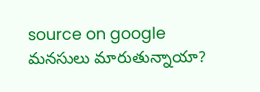source on google
మనసులు మారుతున్నాయా?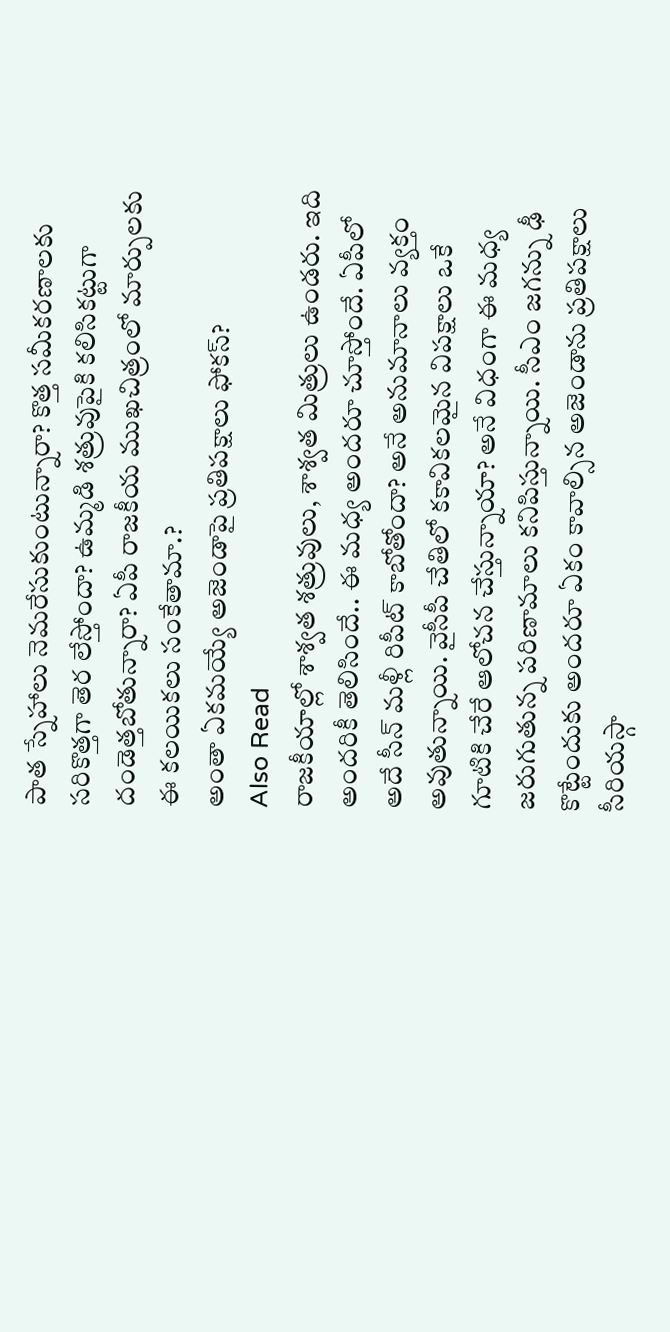పాత స్నేహాలు నెమరేసుకుంటున్నారా? కొత్త సమీకరణాలకు సరికొత్తగా తెర లేస్తోందా? ఉమ్మడి శత్రువుపైకి కలిసికట్టుగా దండెత్తబోతున్నారా? ఏపీ రాజకీయ ముఖచిత్రంలో మార్పులకు ఈ కలయికలు సంకేతామా.?
అంతా ఏకమయ్యే అజెండాపై ప్రతిపక్షాలు ఫోకస్?
Also Read
రాజకీయాల్లో శాశ్వత శత్రువులు, శాశ్వత మిత్రులు ఉండరు. ఇది అందరికీ తెలిసిందే.. ఈ మధ్య అందరూ చూస్తోందే. ఏపీలో అదే సీన్ మళ్లీ రిపీట్ కాబోతోందా? అనే అనుమానాలు వ్యక్తం అవుతున్నాయి. వైసీపీ చేతిలో కకావికలమైన విపక్షాలు ఒకే గూటికి చేరే ఆలోచన చేస్తున్నాయా? అనే విధంగా ఈ మధ్య జరుగుతున్న పరిణామాలు కనిపిస్తున్నాయి. సీఎం జగన్ను ఢీ కొట్టేందుకు అందరూ ఏకం కావాల్సిన అజెండాను ప్రతిపక్షాలు సీరియస్గా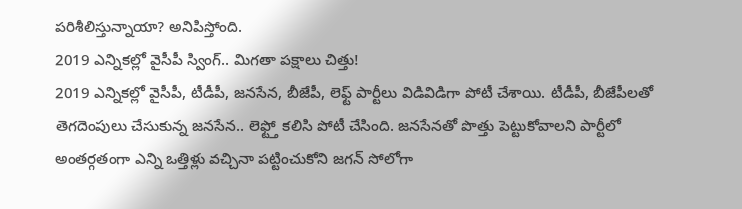పరిశీలిస్తున్నాయా? అనిపిస్తోంది.
2019 ఎన్నికల్లో వైసీపీ స్వింగ్.. మిగతా పక్షాలు చిత్తు!
2019 ఎన్నికల్లో వైసీపీ, టీడీపీ, జనసేన, బీజేపీ, లెఫ్ట్ పార్టీలు విడివిడిగా పోటీ చేశాయి. టీడీపీ, బీజేపీలతో తెగదెంపులు చేసుకున్న జనసేన.. లెఫ్ట్తో కలిసి పోటీ చేసింది. జనసేనతో పొత్తు పెట్టుకోవాలని పార్టీలో అంతర్గతంగా ఎన్ని ఒత్తిళ్లు వచ్చినా పట్టించుకోని జగన్ సోలోగా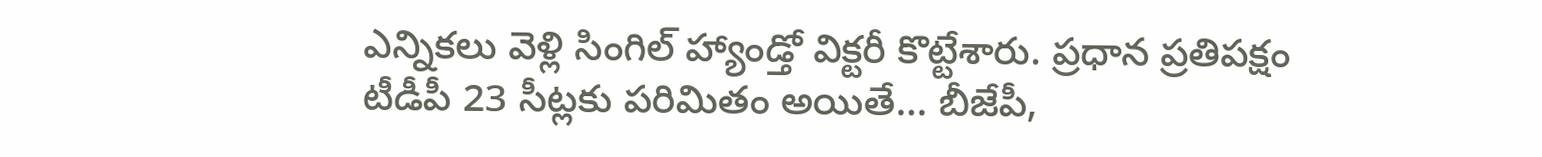ఎన్నికలు వెళ్లి సింగిల్ హ్యాండ్తో విక్టరీ కొట్టేశారు. ప్రధాన ప్రతిపక్షం టీడీపీ 23 సీట్లకు పరిమితం అయితే… బీజేపీ,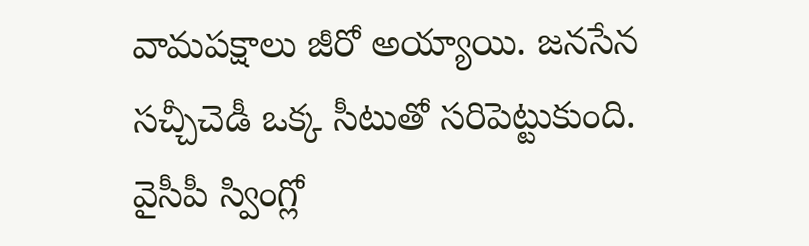వామపక్షాలు జీరో అయ్యాయి. జనసేన సచ్చీచెడీ ఒక్క సీటుతో సరిపెట్టుకుంది. వైసీపీ స్వింగ్లో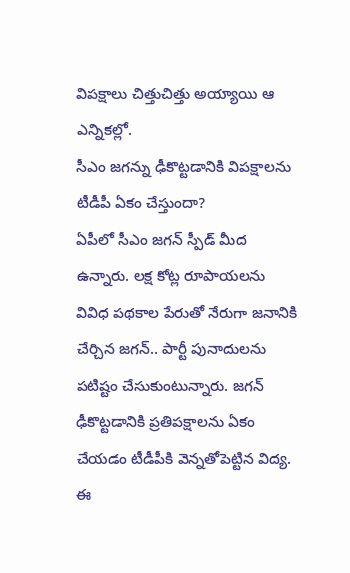విపక్షాలు చిత్తుచిత్తు అయ్యాయి ఆ ఎన్నికల్లో.
సీఎం జగన్ను ఢీకొట్టడానికి విపక్షాలను టీడీపీ ఏకం చేస్తుందా?
ఏపీలో సీఎం జగన్ స్పీడ్ మీద ఉన్నారు. లక్ష కోట్ల రూపాయలను వివిధ పథకాల పేరుతో నేరుగా జనానికి చేర్చిన జగన్.. పార్టీ పునాదులను పటిష్టం చేసుకుంటున్నారు. జగన్ ఢీకొట్టడానికి ప్రతిపక్షాలను ఏకం చేయడం టీడీపీకి వెన్నతోపెట్టిన విద్య. ఈ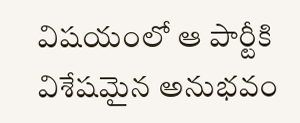విషయంలో ఆ పార్టీకి విశేషమైన అనుభవం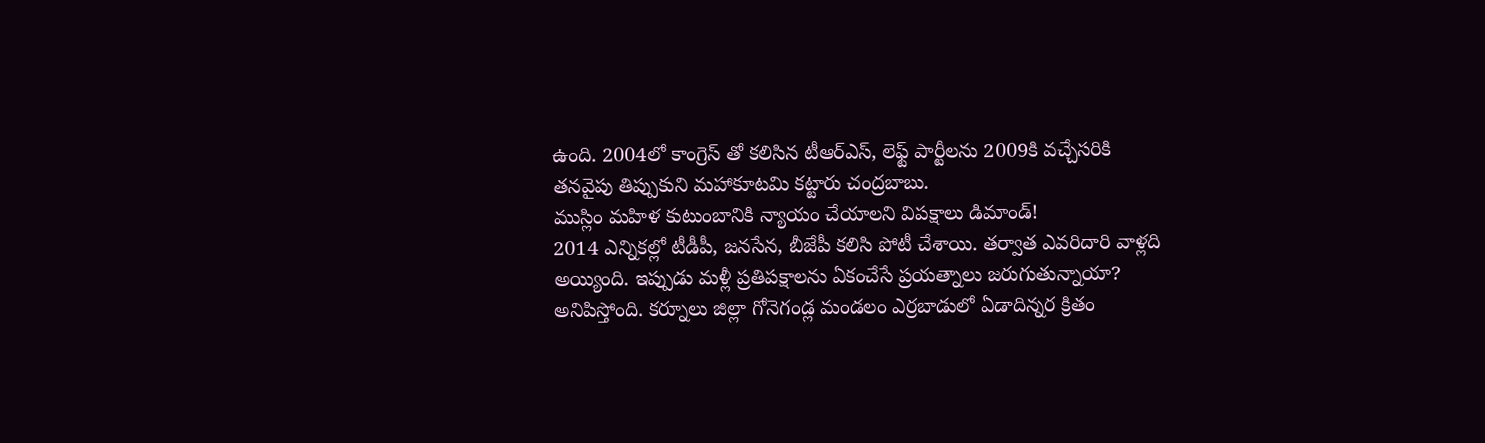ఉంది. 2004లో కాంగ్రెస్ తో కలిసిన టీఆర్ఎస్, లెఫ్ట్ పార్టీలను 2009కి వచ్చేసరికి తనవైపు తిప్పుకుని మహాకూటమి కట్టారు చంద్రబాబు.
ముస్లిం మహిళ కుటుంబానికి న్యాయం చేయాలని విపక్షాలు డిమాండ్!
2014 ఎన్నికల్లో టీడీపీ, జనసేన, బీజేపీ కలిసి పోటీ చేశాయి. తర్వాత ఎవరిదారి వాళ్లది అయ్యింది. ఇప్పుడు మళ్లీ ప్రతిపక్షాలను ఏకంచేసే ప్రయత్నాలు జరుగుతున్నాయా? అనిపిస్తోంది. కర్నూలు జిల్లా గోనెగండ్ల మండలం ఎర్రబాడులో ఏడాదిన్నర క్రితం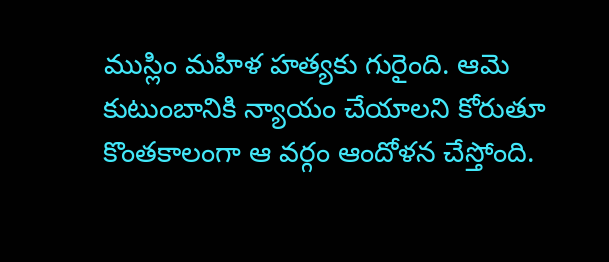ముస్లిం మహిళ హత్యకు గురైంది. ఆమె కుటుంబానికి న్యాయం చేయాలని కోరుతూ కొంతకాలంగా ఆ వర్గం ఆందోళన చేస్తోంది.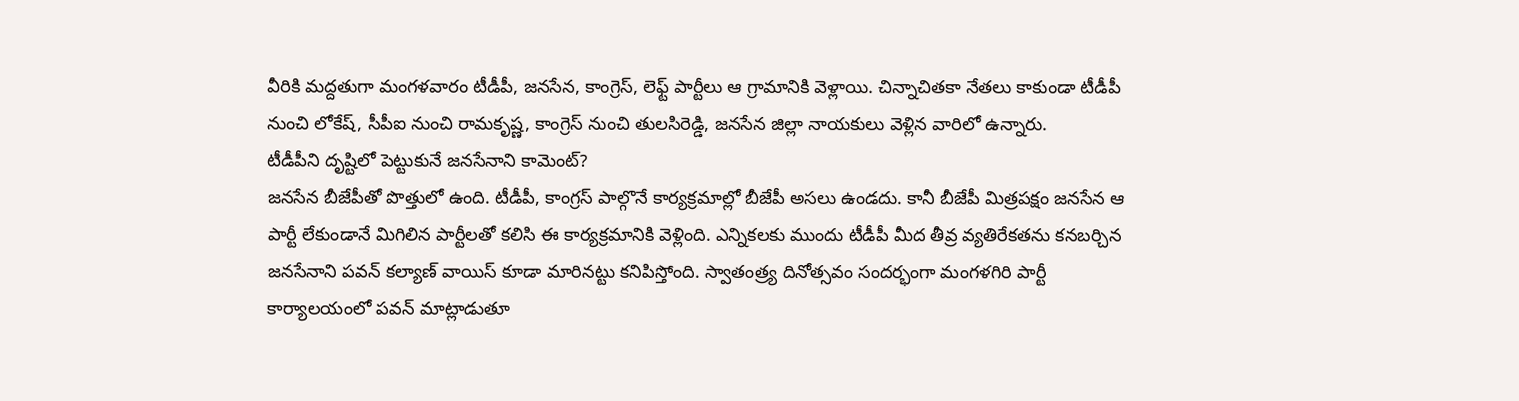వీరికి మద్దతుగా మంగళవారం టీడీపీ, జనసేన, కాంగ్రెస్, లెఫ్ట్ పార్టీలు ఆ గ్రామానికి వెళ్లాయి. చిన్నాచితకా నేతలు కాకుండా టీడీపీ నుంచి లోకేష్, సీపీఐ నుంచి రామకృష్ణ, కాంగ్రెస్ నుంచి తులసిరెడ్డి, జనసేన జిల్లా నాయకులు వెళ్లిన వారిలో ఉన్నారు.
టీడీపీని దృష్టిలో పెట్టుకునే జనసేనాని కామెంట్?
జనసేన బీజేపీతో పొత్తులో ఉంది. టీడీపీ, కాంగ్రస్ పాల్గొనే కార్యక్రమాల్లో బీజేపీ అసలు ఉండదు. కానీ బీజేపీ మిత్రపక్షం జనసేన ఆ పార్టీ లేకుండానే మిగిలిన పార్టీలతో కలిసి ఈ కార్యక్రమానికి వెళ్లింది. ఎన్నికలకు ముందు టీడీపీ మీద తీవ్ర వ్యతిరేకతను కనబర్చిన జనసేనాని పవన్ కల్యాణ్ వాయిస్ కూడా మారినట్టు కనిపిస్తోంది. స్వాతంత్ర్య దినోత్సవం సందర్భంగా మంగళగిరి పార్టీ కార్యాలయంలో పవన్ మాట్లాడుతూ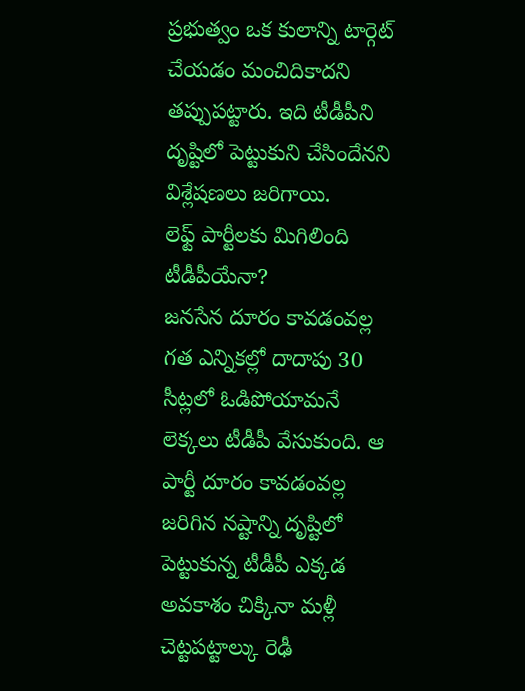ప్రభుత్వం ఒక కులాన్ని టార్గెట్ చేయడం మంచిదికాదని తప్పుపట్టారు. ఇది టీడీపీని దృష్టిలో పెట్టుకుని చేసిందేనని విశ్లేషణలు జరిగాయి.
లెఫ్ట్ పార్టీలకు మిగిలింది టీడీపీయేనా?
జనసేన దూరం కావడంవల్ల గత ఎన్నికల్లో దాదాపు 30 సీట్లలో ఓడిపోయామనే లెక్కలు టీడీపీ వేసుకుంది. ఆ పార్టీ దూరం కావడంవల్ల జరిగిన నష్టాన్ని దృష్టిలో పెట్టుకున్న టీడీపీ ఎక్కడ అవకాశం చిక్కినా మళ్లీ చెట్టపట్టాల్కు రెఢీ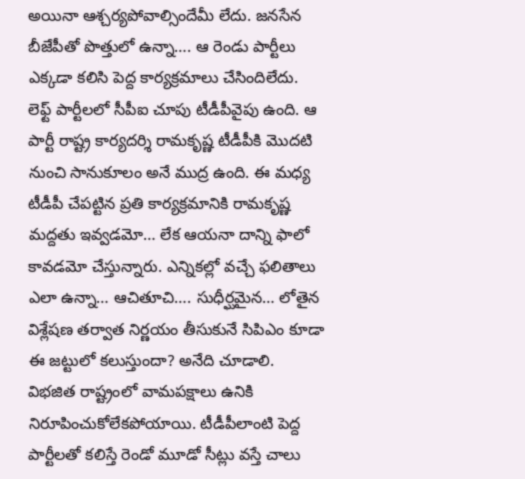అయినా ఆశ్చర్యపోవాల్సిందేమీ లేదు. జనసేన బీజేపీతో పొత్తులో ఉన్నా…. ఆ రెండు పార్టీలు ఎక్కడా కలిసి పెద్ద కార్యక్రమాలు చేసిందిలేదు. లెఫ్ట్ పార్టీలలో సీపీఐ చూపు టీడీపీవైపు ఉంది. ఆ పార్టీ రాష్ట్ర కార్యదర్శి రామకృష్ణ టీడీపీకి మొదటి నుంచి సానుకూలం అనే ముద్ర ఉంది. ఈ మధ్య టీడీపీ చేపట్టిన ప్రతి కార్యక్రమానికి రామకృష్ణ మద్దతు ఇవ్వడమో… లేక ఆయనా దాన్ని ఫాలో కావడమో చేస్తున్నారు. ఎన్నికల్లో వచ్చే ఫలితాలు ఎలా ఉన్నా… ఆచితూచి…. సుధీర్ఘమైన… లోతైన విశ్లేషణ తర్వాత నిర్ణయం తీసుకునే సిపిఎం కూడా ఈ జట్టులో కలుస్తుందా? అనేది చూడాలి. విభజిత రాష్ట్రంలో వామపక్షాలు ఉనికి నిరూపించుకోలేకపోయాయి. టీడీపీలాంటి పెద్ద పార్టీలతో కలిస్తే రెండో మూడో సీట్లు వస్తే చాలు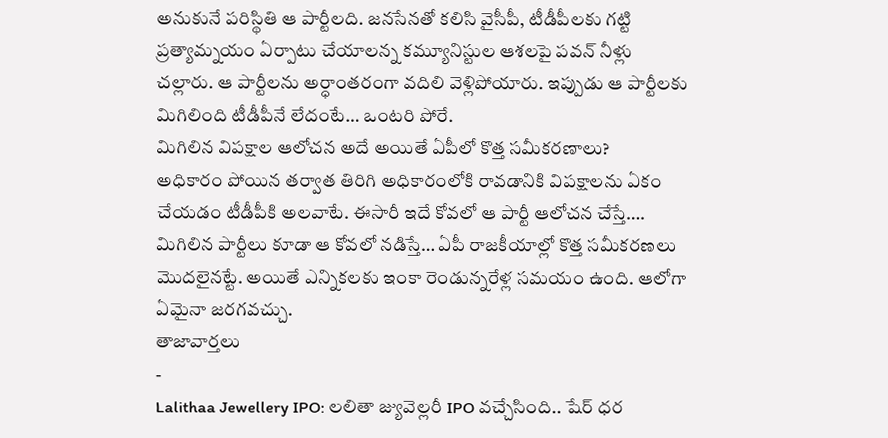అనుకునే పరిస్థితి ఆ పార్టీలది. జనసేనతో కలిసి వైసీపీ, టీడీపీలకు గట్టి ప్రత్యామ్నయం ఏర్పాటు చేయాలన్న కమ్యూనిస్టుల ఆశలపై పవన్ నీళ్లు చల్లారు. ఆ పార్టీలను అర్ధాంతరంగా వదిలి వెళ్లిపోయారు. ఇప్పుడు ఆ పార్టీలకు మిగిలింది టీడీపీనే లేదంటే… ఒంటరి పోరే.
మిగిలిన విపక్షాల ఆలోచన అదే అయితే ఏపీలో కొత్త సమీకరణాలు?
అధికారం పోయిన తర్వాత తిరిగి అధికారంలోకి రావడానికి విపక్షాలను ఏకం చేయడం టీడీపీకి అలవాటే. ఈసారీ ఇదే కోవలో ఆ పార్టీ ఆలోచన చేస్తే…. మిగిలిన పార్టీలు కూడా ఆ కోవలో నడిస్తే… ఏపీ రాజకీయాల్లో కొత్త సమీకరణలు మొదలైనట్టే. అయితే ఎన్నికలకు ఇంకా రెండున్నరేళ్ల సమయం ఉంది. ఆలోగా ఏమైనా జరగవచ్చు.
తాజావార్తలు
-
Lalithaa Jewellery IPO: లలితా జ్యువెల్లరీ IPO వచ్చేసింది.. షేర్ ధర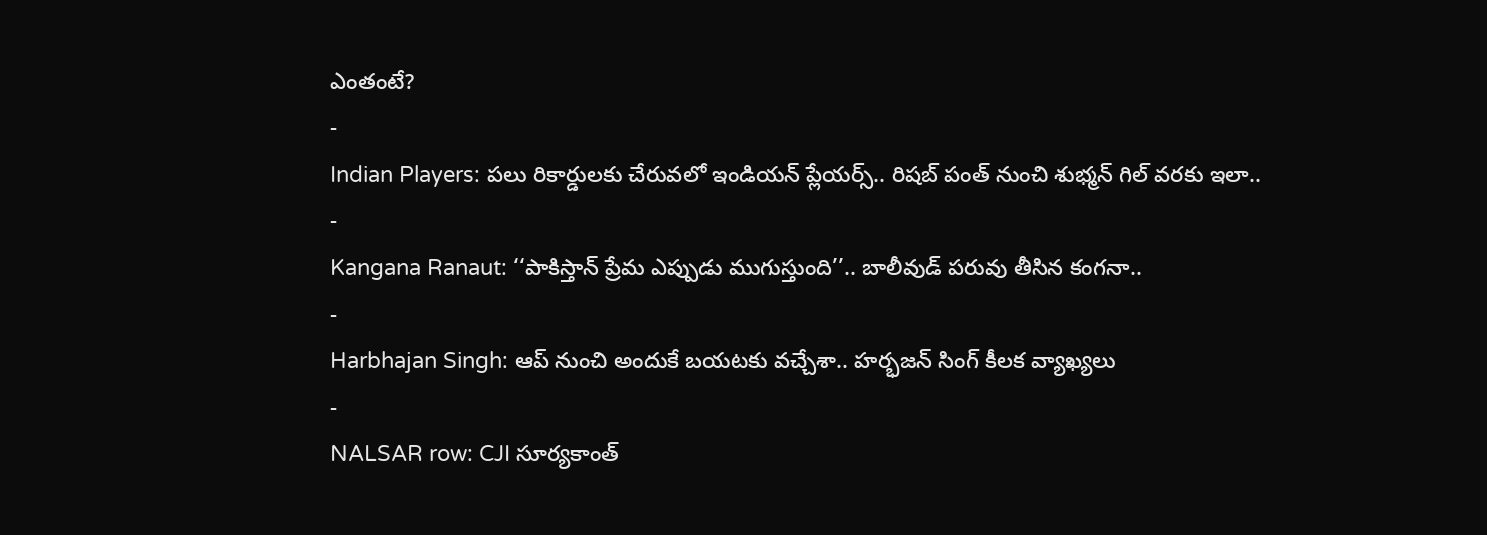ఎంతంటే?
-
Indian Players: పలు రికార్డులకు చేరువలో ఇండియన్ ప్లేయర్స్.. రిషబ్ పంత్ నుంచి శుభ్మన్ గిల్ వరకు ఇలా..
-
Kangana Ranaut: ‘‘పాకిస్తాన్ ప్రేమ ఎప్పుడు ముగుస్తుంది’’.. బాలీవుడ్ పరువు తీసిన కంగనా..
-
Harbhajan Singh: ఆప్ నుంచి అందుకే బయటకు వచ్చేశా.. హర్భజన్ సింగ్ కీలక వ్యాఖ్యలు
-
NALSAR row: CJI సూర్యకాంత్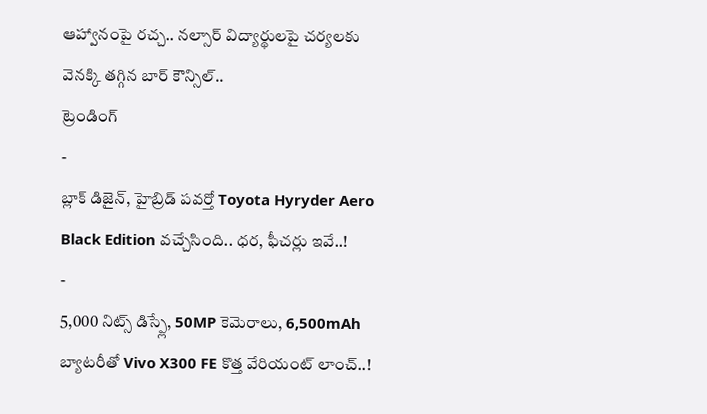ఆహ్వానంపై రచ్చ.. నల్సార్ విద్యార్థులపై చర్యలకు వెనక్కి తగ్గిన బార్ కౌన్సిల్..
ట్రెండింగ్
-
బ్లాక్ డిజైన్, హైబ్రిడ్ పవర్తో Toyota Hyryder Aero Black Edition వచ్చేసింది.. ధర, ఫీచర్లు ఇవే..!
-
5,000 నిట్స్ డిస్ప్లే, 50MP కెమెరాలు, 6,500mAh బ్యాటరీతో Vivo X300 FE కొత్త వేరియంట్ లాంచ్..!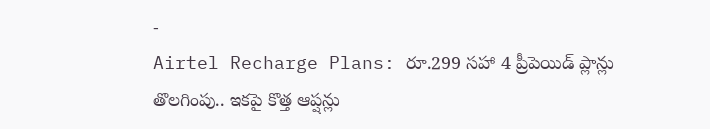-
Airtel Recharge Plans: రూ.299 సహా 4 ప్రీపెయిడ్ ప్లాన్లు తొలగింపు.. ఇకపై కొత్త ఆప్షన్లు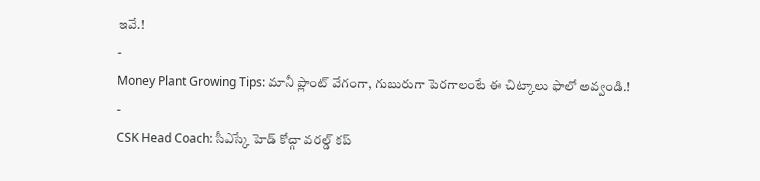ఇవే.!
-
Money Plant Growing Tips: మానీ ప్లాంట్ వేగంగా, గుబురుగా పెరగాలంటే ఈ చిట్కాలు ఫాలో అవ్వండి.!
-
CSK Head Coach: సీఎస్కే హెడ్ కోచ్గా వరల్డ్ కప్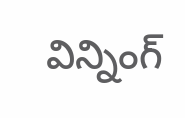విన్నింగ్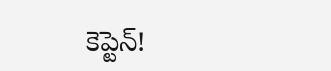కెప్టెన్!